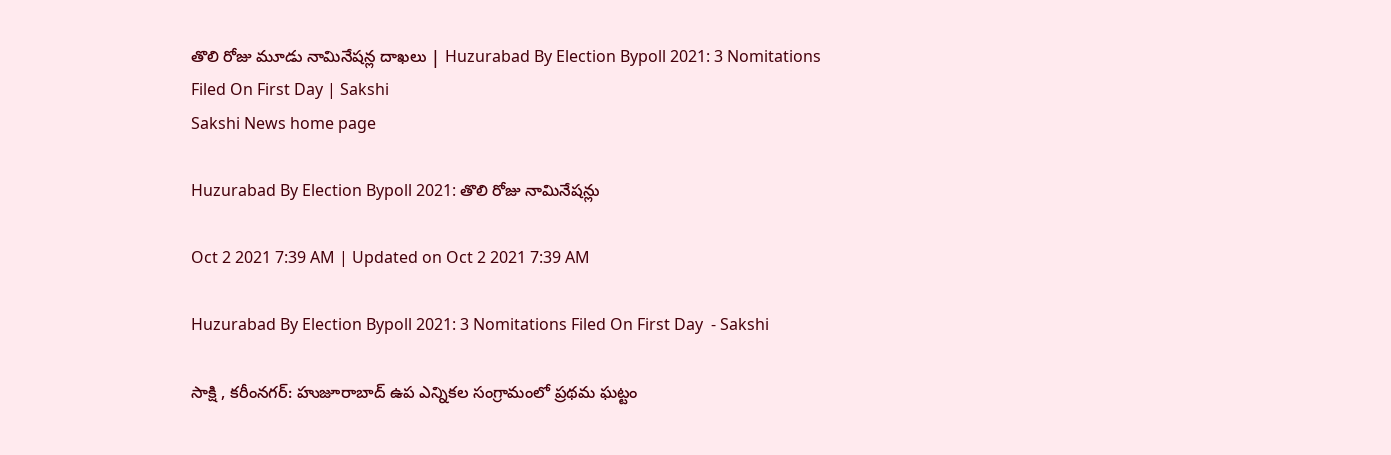తొలి రోజు మూడు నామినేషన్ల దాఖలు | Huzurabad By Election Bypoll 2021: 3 Nomitations Filed On First Day | Sakshi
Sakshi News home page

Huzurabad By Election Bypoll 2021: తొలి రోజు నామినేషన్లు

Oct 2 2021 7:39 AM | Updated on Oct 2 2021 7:39 AM

Huzurabad By Election Bypoll 2021: 3 Nomitations Filed On First Day  - Sakshi

సాక్షి , కరీంనగర్‌: హుజూరాబాద్‌ ఉప ఎన్నికల సంగ్రామంలో ప్రథమ ఘట్టం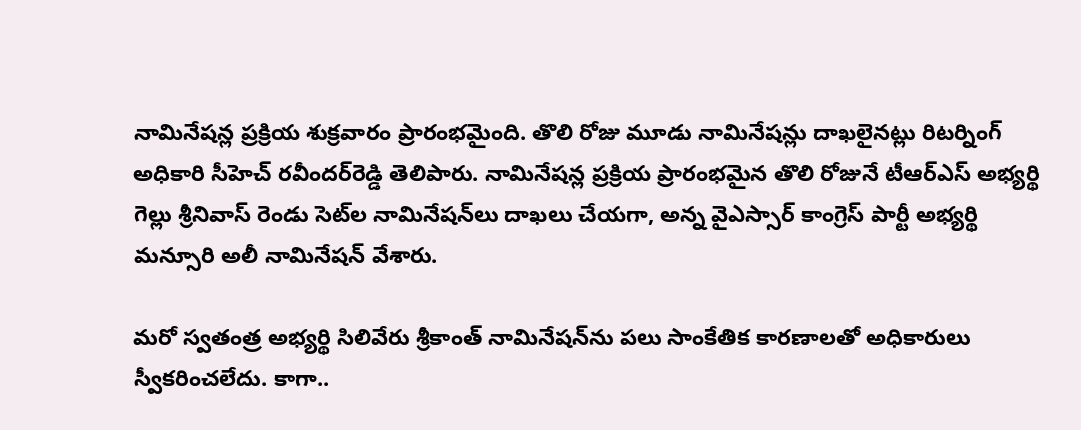నామినేషన్ల ప్రక్రియ శుక్రవారం ప్రారంభమైంది. తొలి రోజు మూడు నామినేషన్లు దాఖలైనట్లు రిటర్నింగ్‌ అధికారి సీహెచ్‌ రవీందర్‌రెడ్డి తెలిపారు. నామినేషన్ల ప్రక్రియ ప్రారంభమైన తొలి రోజునే టీఆర్‌ఎస్‌ అభ్యర్థి గెల్లు శ్రీనివాస్‌ రెండు సెట్‌ల నామినేషన్‌లు దాఖలు చేయగా, అన్న వైఎస్సార్‌ కాంగ్రెస్‌ పార్టీ అభ్యర్థి మన్సూరి అలీ నామినేషన్‌ వేశారు.

మరో స్వతంత్ర అభ్యర్థి సిలివేరు శ్రీకాంత్‌ నామినేషన్‌ను పలు సాంకేతిక కారణాలతో అధికారులు స్వీకరించలేదు. కాగా..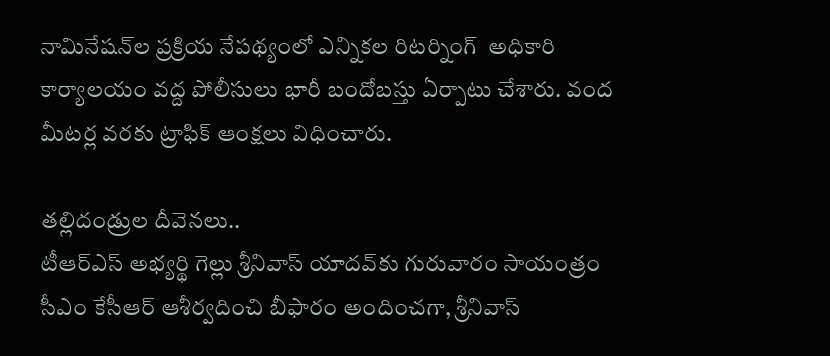నామినేషన్‌ల ప్రక్రియ నేపథ్యంలో ఎన్నికల రిటర్నింగ్‌  అధికారి కార్యాలయం వద్ద పోలీసులు భారీ బందోబస్తు ఏర్పాటు చేశారు. వంద మీటర్ల వరకు ట్రాఫిక్‌ ఆంక్షలు విధించారు.

తల్లిదండ్రుల దీవెనలు..
టీఆర్‌ఎస్‌ అభ్యర్థి గెల్లు శ్రీనివాస్‌ యాదవ్‌కు గురువారం సాయంత్రం సీఎం కేసీఆర్‌ ఆశీర్వదించి బీఫారం అందించగా, శ్రీనివాస్‌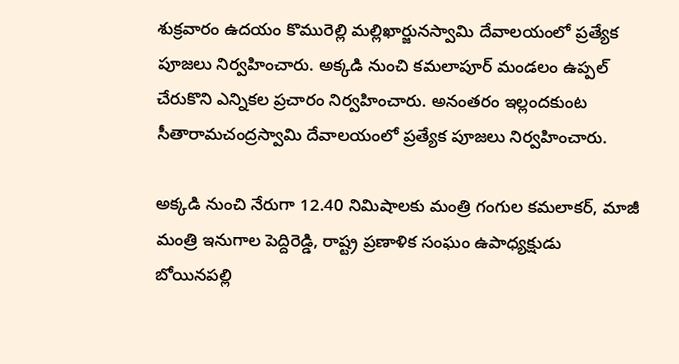శుక్రవారం ఉదయం కొమురెల్లి మల్లిఖార్జునస్వామి దేవాలయంలో ప్రత్యేక పూజలు నిర్వహించారు. అక్కడి నుంచి కమలాపూర్‌ మండలం ఉప్పల్‌ చేరుకొని ఎన్నికల ప్రచారం నిర్వహించారు. అనంతరం ఇల్లందకుంట సీతారామచంద్రస్వామి దేవాలయంలో ప్రత్యేక పూజలు నిర్వహించారు.

అక్కడి నుంచి నేరుగా 12.40 నిమిషాలకు మంత్రి గంగుల కమలాకర్, మాజీ మంత్రి ఇనుగాల పెద్దిరెడ్డి, రాష్ట్ర ప్రణాళిక సంఘం ఉపాధ్యక్షుడు బోయినపల్లి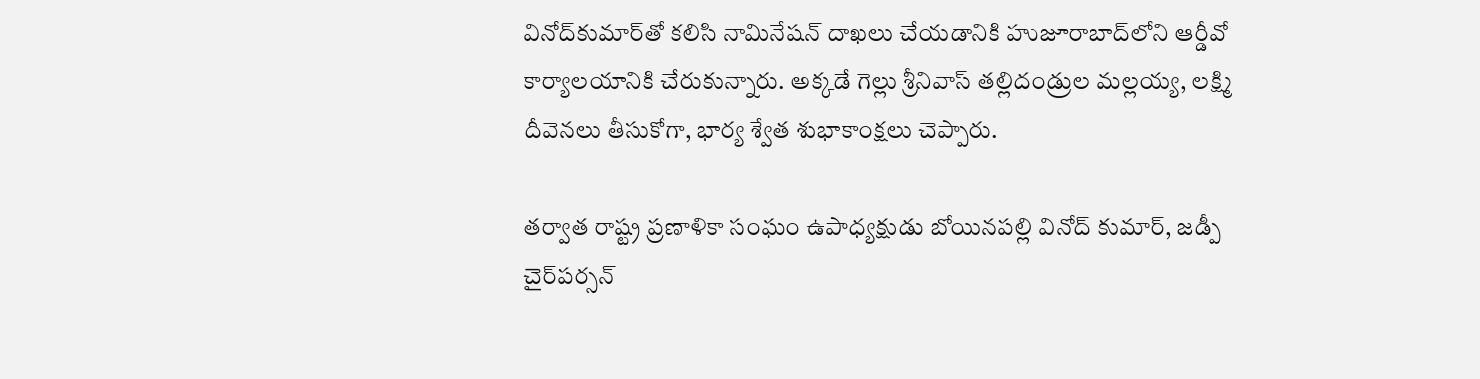వినోద్‌కుమార్‌తో కలిసి నామినేషన్‌ దాఖలు చేయడానికి హుజూరాబాద్‌లోని ఆర్డీవో కార్యాలయానికి చేరుకున్నారు. అక్కడే గెల్లు శ్రీనివాస్‌ తల్లిదండ్రుల మల్లయ్య, లక్ష్మి దీవెనలు తీసుకోగా, భార్య శ్వేత శుభాకాంక్షలు చెప్పారు.

తర్వాత రాష్ట్ర ప్రణాళికా సంఘం ఉపాధ్యక్షుడు బోయినపల్లి వినోద్‌ కుమార్, జడ్పీ చైర్‌పర్సన్‌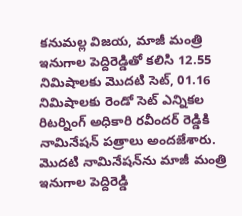కనుమల్ల విజయ, మాజీ మంత్రి ఇనుగాల పెద్దిరెడ్డితో కలిసి 12.55 నిమిషాలకు మొదటి సెట్, 01.16 నిమిషాలకు రెండో సెట్‌ ఎన్నికల రిటర్నింగ్‌ అధికారి రవీందర్‌ రెడ్డికి నామినేషన్‌ పత్రాలు అందజేశారు. మొదటి నామినేషన్‌ను మాజీ మంత్రి ఇనుగాల పెద్దిరెడ్డి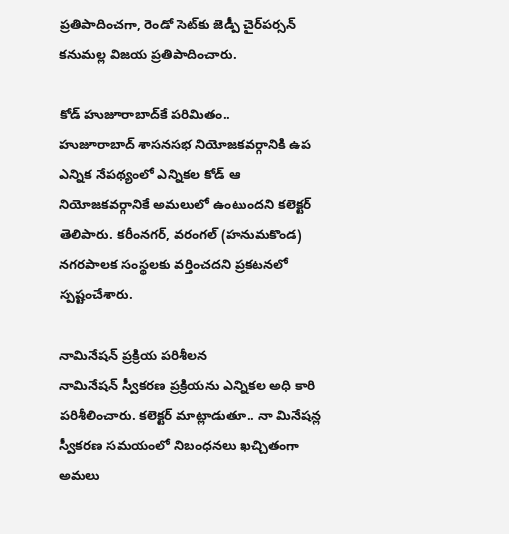ప్రతిపాదించగా, రెండో సెట్‌కు జెడ్పీ చైర్‌పర్సన్‌ కనుమల్ల విజయ ప్రతిపాదించారు.

కోడ్‌ హుజూరాబాద్‌కే పరిమితం..
హుజూరాబాద్‌ శాసనసభ నియోజకవర్గానికి ఉప ఎన్నిక నేపథ్యంలో ఎన్నికల కోడ్‌ ఆ నియోజకవర్గానికే అమలులో ఉంటుందని కలెక్టర్‌ తెలిపారు. కరీంనగర్, వరంగల్‌ (హనుమకొండ) నగరపాలక సంస్థలకు వర్తించదని ప్రకటనలో స్పష్టంచేశారు.

నామినేషన్‌ ప్రక్రియ పరిశీలన
నామినేషన్‌ స్వీకరణ ప్రక్రియను ఎన్నికల అధి కారి పరిశీలించారు. కలెక్టర్‌ మాట్లాడుతూ.. నా మినేషన్ల స్వీకరణ సమయంలో నిబంధనలు ఖచ్చితంగా అమలు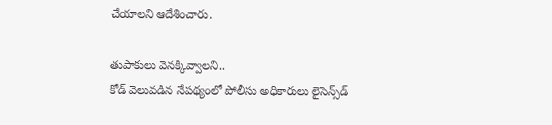చేయాలని ఆదేశించారు.

తుపాకులు వెనక్కివ్వాలని..
కోడ్‌ వెలువడిన నేపథ్యంలో పోలీసు అధికారులు లైసెన్స్‌డ్‌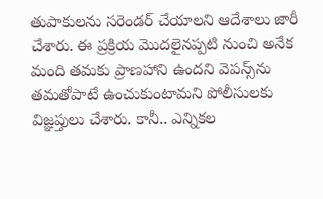తుపాకులను సరెండర్‌ చేయాలని ఆదేశాలు జారీ చేశారు. ఈ ప్రక్రియ మొదలైనప్పటి నుంచి అనేక మంది తమకు ప్రాణహాని ఉందని వెపన్స్‌ను తమతోపాటే ఉంచుకుంటామని పోలీసులకు విజ్ఞప్తులు చేశారు. కానీ.. ఎన్నికల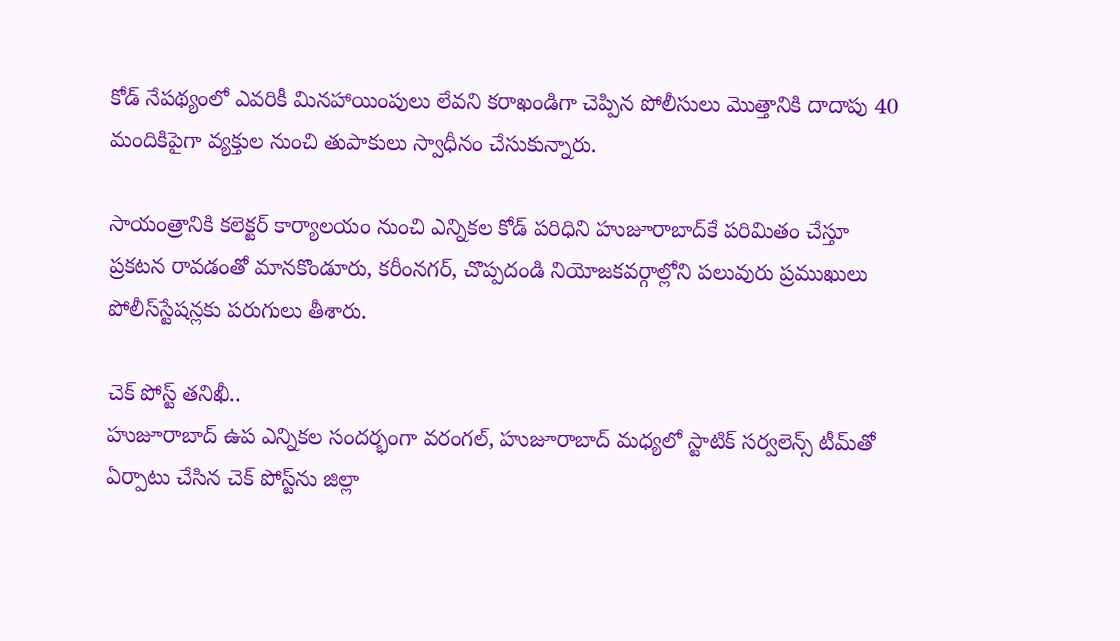కోడ్‌ నేపథ్యంలో ఎవరికీ మినహాయింపులు లేవని కరాఖండిగా చెప్పిన పోలీసులు మొత్తానికి దాదాపు 40 మందికిపైగా వ్యక్తుల నుంచి తుపాకులు స్వాధీనం చేసుకున్నారు.

సాయంత్రానికి కలెక్టర్‌ కార్యాలయం నుంచి ఎన్నికల కోడ్‌ పరిధిని హుజూరాబాద్‌కే పరిమితం చేస్తూ ప్రకటన రావడంతో మానకొండూరు, కరీంనగర్, చొప్పదండి నియోజకవర్గాల్లోని పలువురు ప్రముఖులు పోలీస్‌స్టేషన్లకు పరుగులు తీశారు.

చెక్‌ పోస్ట్‌ తనిఖీ..
హుజూరాబాద్‌ ఉప ఎన్నికల సందర్భంగా వరంగల్, హుజూరాబాద్‌ మధ్యలో స్టాటిక్‌ సర్వలెన్స్‌ టీమ్‌తో ఏర్పాటు చేసిన చెక్‌ పోస్ట్‌ను జిల్లా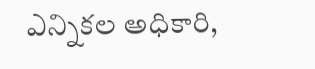ఎన్నికల అధికారి,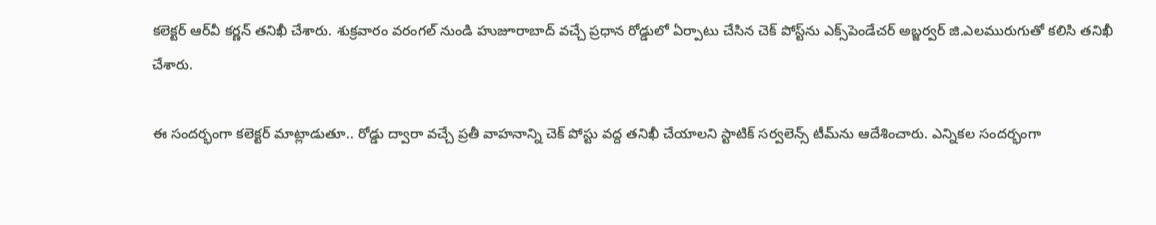కలెక్టర్‌ ఆర్‌వీ కర్ణన్‌ తనిఖీ చేశారు. శుక్రవారం వరంగల్‌ నుండి హుజూరాబాద్‌ వచ్చే ప్రధాన రోడ్డులో ఏర్పాటు చేసిన చెక్‌ పోస్ట్‌ను ఎక్స్‌పెండేచర్‌ అబ్జర్వర్‌ జి.ఎలమురుగుతో కలిసి తనిఖీ చేశారు.

ఈ సందర్భంగా కలెక్టర్‌ మాట్లాడుతూ.. రోడ్డు ద్వారా వచ్చే ప్రతీ వాహనాన్ని చెక్‌ పోస్టు వద్ద తనిఖీ చేయాలని స్టాటిక్‌ సర్వలెన్స్‌ టీమ్‌ను ఆదేశించారు. ఎన్నికల సందర్భంగా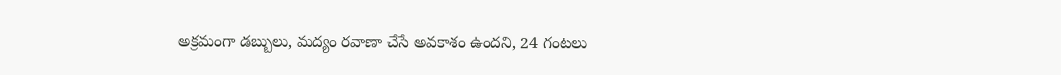అక్రమంగా డబ్బులు, మద్యం రవాణా చేసే అవకాశం ఉందని, 24 గంటలు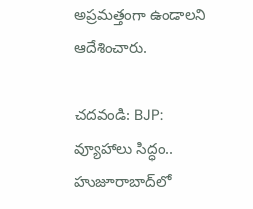అప్రమత్తంగా ఉండాలని ఆదేశించారు.

చదవండి: BJP: వ్యూహాలు సిద్ధం.. హుజూరాబాద్‌లో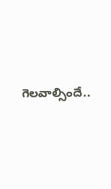గెలవాల్సిందే..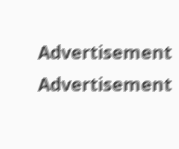Advertisement
Advertisement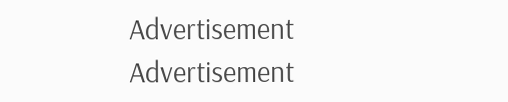Advertisement
Advertisement